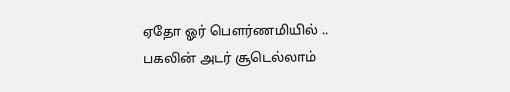ஏதோ ஓர் பௌர்ணமியில் ..
பகலின் அடர் சூடெல்லாம்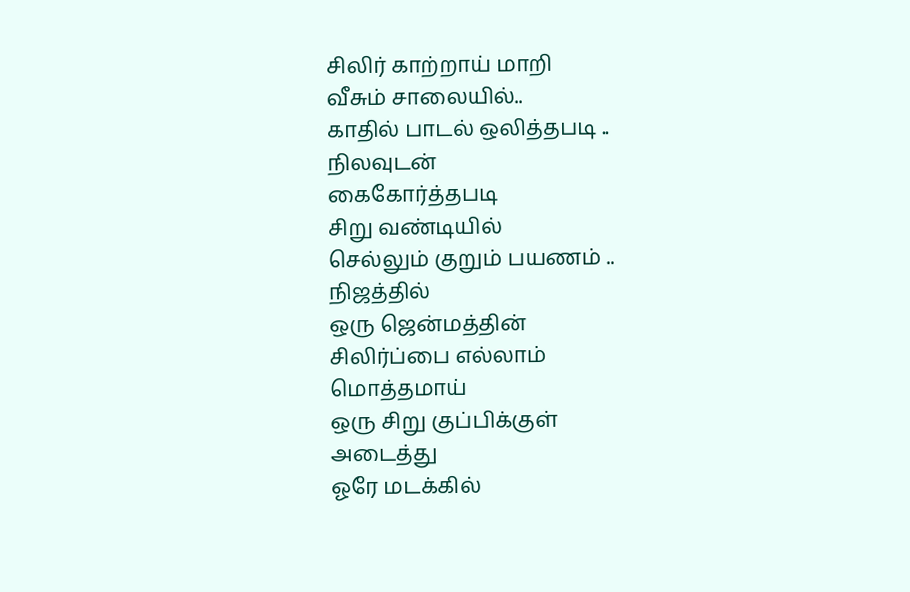சிலிர் காற்றாய் மாறி
வீசும் சாலையில்..
காதில் பாடல் ஒலித்தபடி ..
நிலவுடன்
கைகோர்த்தபடி
சிறு வண்டியில்
செல்லும் குறும் பயணம் ..
நிஜத்தில்
ஒரு ஜென்மத்தின்
சிலிர்ப்பை எல்லாம்
மொத்தமாய்
ஒரு சிறு குப்பிக்குள்
அடைத்து
ஓரே மடக்கில்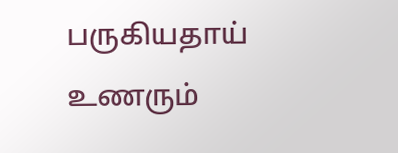பருகியதாய்
உணரும்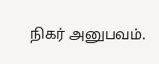நிகர் அனுபவம்.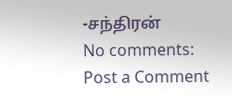-சந்திரன்
No comments:
Post a Comment